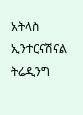አትላስ ኢንተርናሽናል ትሬዲንግ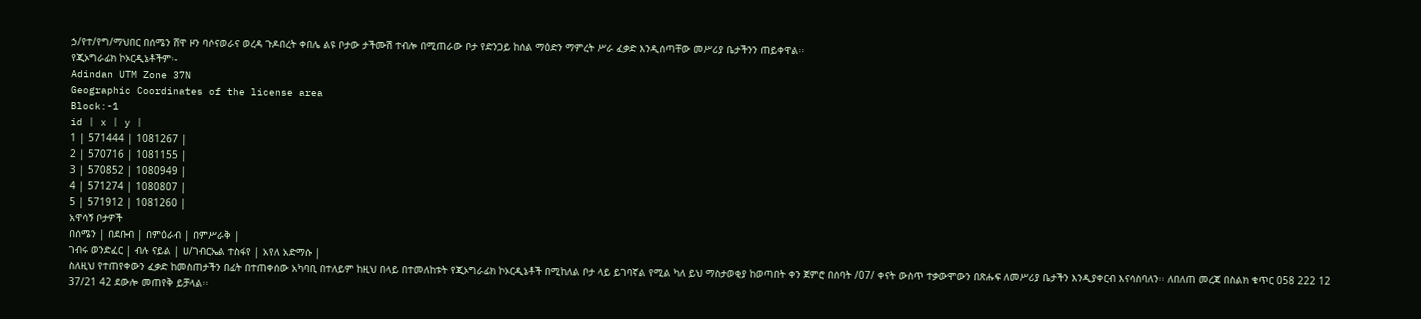ኃ/የተ/የግ/ማህበር በሰሜን ሸዋ ዞን ባሶናወራና ወረዳ ጉዶበረት ቀበሌ ልዩ ቦታው ታችሙሽ ተብሎ በሚጠራው ቦታ የድንጋይ ከሰል ማዕድን ማምረት ሥራ ፈቃድ እንዲሰጣቸው መሥሪያ ቤታችንን ጠይቀዋል፡፡
የጂኦግራፊክ ኮኦርዲኔቶችም፡-
Adindan UTM Zone 37N
Geographic Coordinates of the license area
Block:-1
id | x | y |
1 | 571444 | 1081267 |
2 | 570716 | 1081155 |
3 | 570852 | 1080949 |
4 | 571274 | 1080807 |
5 | 571912 | 1081260 |
አዋሳኝ ቦታዎች
በሰሜን | በደቡብ | በምዕራብ | በምሥራቅ |
ገብሩ ወንድፈር | ብሉ ናይል | ሀ/ገብርኤል ተስፋየ | አየለ አድማሱ |
ስለዚህ የተጠየቀውን ፈቃድ ከመስጠታችን በፊት በተጠቀሰው አካባቢ በተለይም ከዚህ በላይ በተመለከቱት የጂኦግራፊክ ኮኦርዲኔቶች በሚከለል ቦታ ላይ ይገባኛል የሚል ካለ ይህ ማስታወቂያ ከወጣበት ቀን ጀምሮ በሰባት /07/ ቀናት ውስጥ ተቃውሞውን በጽሑፍ ለመሥሪያ ቤታችን እንዲያቀርብ እናሳስባለን፡፡ ለበለጠ መረጃ በስልክ ቁጥር 058 222 12 37/21 42 ደውሎ መጠየቅ ይቻላል፡፡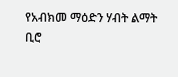የአብክመ ማዕድን ሃብት ልማት ቢሮ